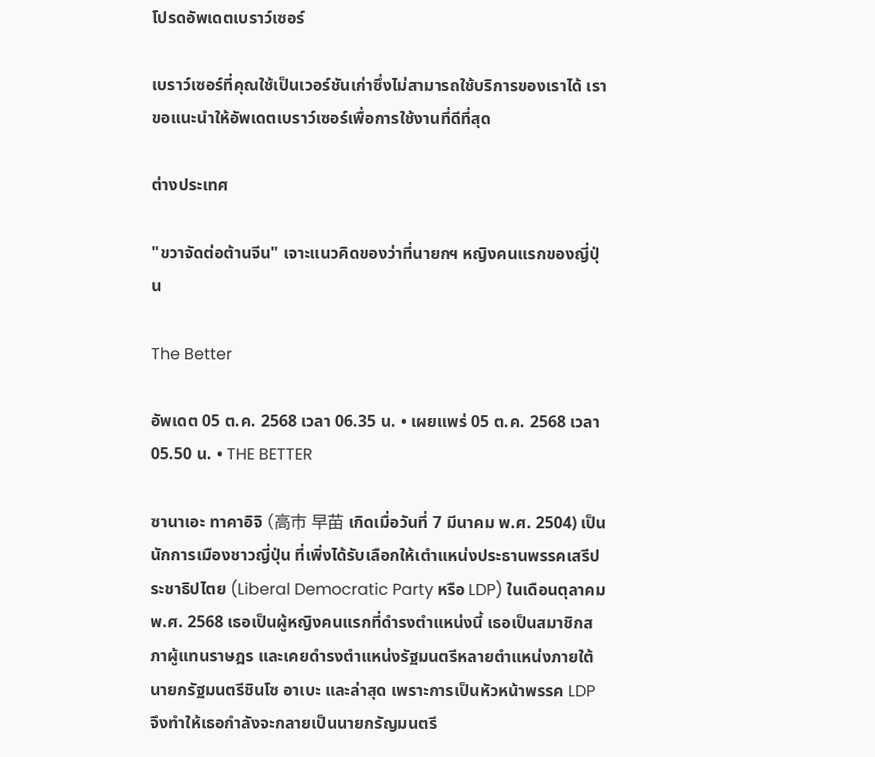โปรดอัพเดตเบราว์เซอร์

เบราว์เซอร์ที่คุณใช้เป็นเวอร์ชันเก่าซึ่งไม่สามารถใช้บริการของเราได้ เราขอแนะนำให้อัพเดตเบราว์เซอร์เพื่อการใช้งานที่ดีที่สุด

ต่างประเทศ

"ขวาจัดต่อต้านจีน" เจาะแนวคิดของว่าที่นายกฯ หญิงคนแรกของญี่ปุ่น

The Better

อัพเดต 05 ต.ค. 2568 เวลา 06.35 น. • เผยแพร่ 05 ต.ค. 2568 เวลา 05.50 น. • THE BETTER

ซานาเอะ ทาคาอิจิ (高市 早苗 เกิดเมื่อวันที่ 7 มีนาคม พ.ศ. 2504) เป็นนักการเมืองชาวญี่ปุ่น ที่เพิ่งได้รับเลือกให้เตำแหน่งประธานพรรคเสรีประชาธิปไตย (Liberal Democratic Party หรือ LDP) ในเดือนตุลาคม พ.ศ. 2568 เธอเป็นผู้หญิงคนแรกที่ดำรงตำแหน่งนี้ เธอเป็นสมาชิกสภาผู้แทนราษฎร และเคยดำรงตำแหน่งรัฐมนตรีหลายตำแหน่งภายใต้นายกรัฐมนตรีชินโซ อาเบะ และล่าสุด เพราะการเป็นหัวหน้าพรรค LDP จึงทำให้เธอกำลังจะกลายเป็นนายกรัญมนตรี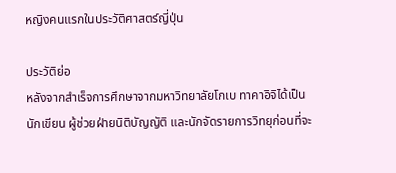หญิงคนแรกในประวัติศาสตร์ญี่ปุ่น

ประวัติย่อ
หลังจากสำเร็จการศึกษาจากมหาวิทยาลัยโกเบ ทาคาอิจิได้เป็นนักเขียน ผู้ช่วยฝ่ายนิติบัญญัติ และนักจัดรายการวิทยุก่อนที่จะ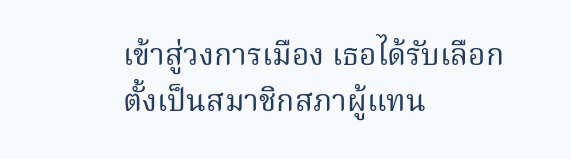เข้าสู่วงการเมือง เธอได้รับเลือกตั้งเป็นสมาชิกสภาผู้แทน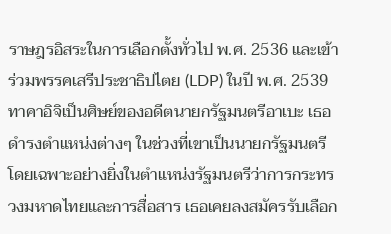ราษฎรอิสระในการเลือกตั้งทั่วไป พ.ศ. 2536 และเข้าร่วมพรรคเสรีประชาธิปไตย (LDP) ในปี พ.ศ. 2539 ทาคาอิจิเป็นศิษย์ของอดีตนายกรัฐมนตรีอาเบะ เธอดำรงตำแหน่งต่างๆ ในช่วงที่เขาเป็นนายกรัฐมนตรี โดยเฉพาะอย่างยิ่งในตำแหน่งรัฐมนตรีว่าการกระทรวงมหาดไทยและการสื่อสาร เธอเคยลงสมัครรับเลือก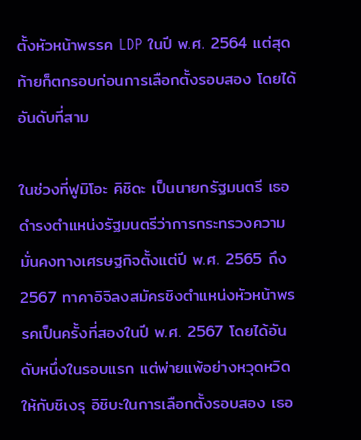ตั้งหัวหน้าพรรค LDP ในปี พ.ศ. 2564 แต่สุดท้ายก็ตกรอบก่อนการเลือกตั้งรอบสอง โดยได้อันดับที่สาม

ในช่วงที่ฟูมิโอะ คิชิดะ เป็นนายกรัฐมนตรี เธอดำรงตำแหน่งรัฐมนตรีว่าการกระทรวงความมั่นคงทางเศรษฐกิจตั้งแต่ปี พ.ศ. 2565 ถึง 2567 ทาคาอิจิลงสมัครชิงตำแหน่งหัวหน้าพรรคเป็นครั้งที่สองในปี พ.ศ. 2567 โดยได้อันดับหนึ่งในรอบแรก แต่พ่ายแพ้อย่างหวุดหวิดให้กับชิเงรุ อิชิบะในการเลือกตั้งรอบสอง เธอ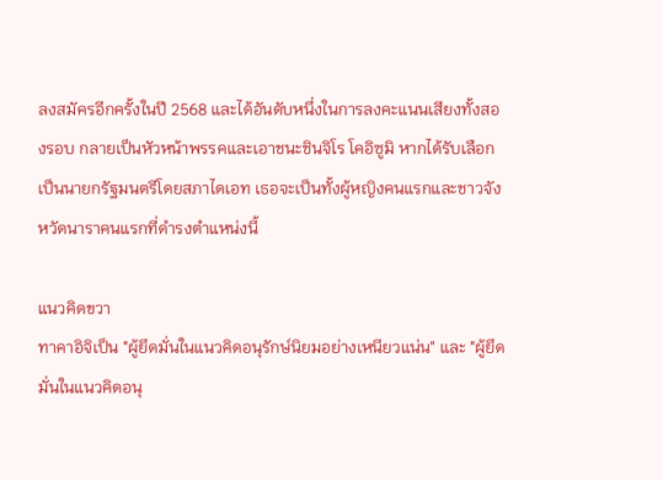ลงสมัครอีกครั้งในปี 2568 และได้อันดับหนึ่งในการลงคะแนนเสียงทั้งสองรอบ กลายเป็นหัวหน้าพรรคและเอาชนะชินจิโร โคอิซูมิ หากได้รับเลือกเป็นนายกรัฐมนตรีโดยสภาไดเอท เธอจะเป็นทั้งผู้หญิงคนแรกและชาวจังหวัดนาราคนแรกที่ดำรงตำแหน่งนี้

แนวคิดขวา
ทาคาอิจิเป็น "ผู้ยึดมั่นในแนวคิดอนุรักษ์นิยมอย่างเหนียวแน่น" และ "ผู้ยึดมั่นในแนวคิดอนุ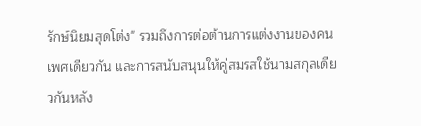รักษ์นิยมสุดโต่ง" รวมถึงการต่อต้านการแต่งงานของคนเพศเดียวกัน และการสนับสนุนให้คู่สมรสใช้นามสกุลเดียวกันหลัง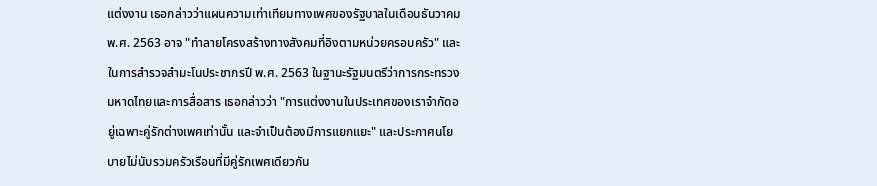แต่งงาน เธอกล่าวว่าแผนความเท่าเทียมทางเพศของรัฐบาลในเดือนธันวาคม พ.ศ. 2563 อาจ "ทำลายโครงสร้างทางสังคมที่อิงตามหน่วยครอบครัว" และในการสำรวจสำมะโนประชากรปี พ.ศ. 2563 ในฐานะรัฐมนตรีว่าการกระทรวงมหาดไทยและการสื่อสาร เธอกล่าวว่า "การแต่งงานในประเทศของเราจำกัดอยู่เฉพาะคู่รักต่างเพศเท่านั้น และจำเป็นต้องมีการแยกแยะ" และประกาศนโยบายไม่นับรวมครัวเรือนที่มีคู่รักเพศเดียวกัน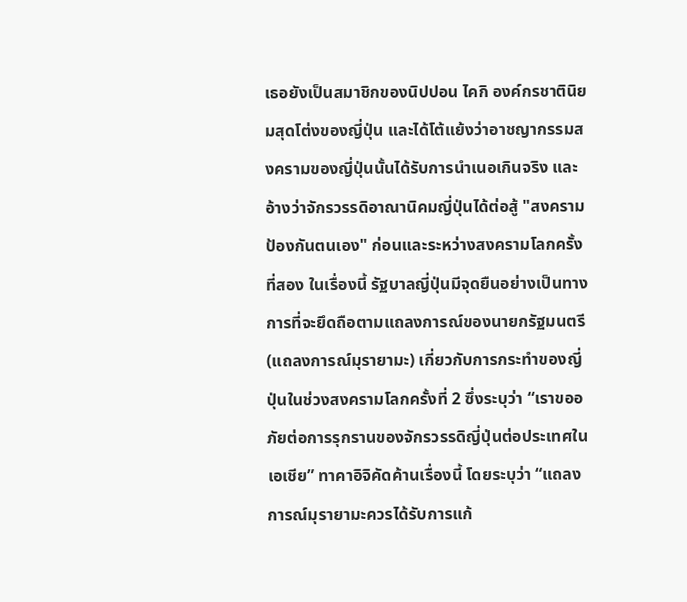เธอยังเป็นสมาชิกของนิปปอน ไคกิ องค์กรชาตินิยมสุดโต่งของญี่ปุ่น และได้โต้แย้งว่าอาชญากรรมสงครามของญี่ปุ่นนั้นได้รับการนำเนอเกินจริง และอ้างว่าจักรวรรดิอาณานิคมญี่ปุ่นได้ต่อสู้ "สงครามป้องกันตนเอง" ก่อนและระหว่างสงครามโลกครั้งที่สอง ในเรื่องนี้ รัฐบาลญี่ปุ่นมีจุดยืนอย่างเป็นทางการที่จะยึดถือตามแถลงการณ์ของนายกรัฐมนตรี (แถลงการณ์มุรายามะ) เกี่ยวกับการกระทำของญี่ปุ่นในช่วงสงครามโลกครั้งที่ 2 ซึ่งระบุว่า “เราขออภัยต่อการรุกรานของจักรวรรดิญี่ปุ่นต่อประเทศในเอเชีย” ทาคาอิจิคัดค้านเรื่องนี้ โดยระบุว่า “แถลงการณ์มุรายามะควรได้รับการแก้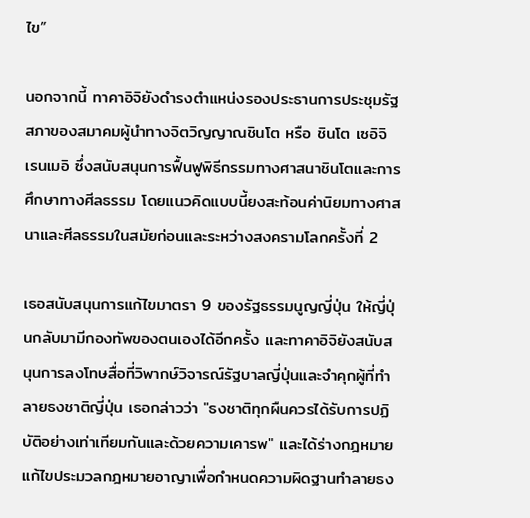ไข”

นอกจากนี้ ทาคาอิจิยังดำรงตำแหน่งรองประธานการประชุมรัฐสภาของสมาคมผู้นำทางจิตวิญญาณชินโต หรือ ชินโต เซอิจิ เรนเมอิ ซึ่งสนับสนุนการฟื้นฟูพิธีกรรมทางศาสนาชินโตและการศึกษาทางศีลธรรม โดยแนวคิดแบบนี้ยงสะท้อนค่านิยมทางศาสนาและศีลธรรมในสมัยก่อนและระหว่างสงครามโลกครั้งที่ 2

เธอสนับสนุนการแก้ไขมาตรา 9 ของรัฐธรรมนูญญี่ปุ่น ให้ญี่ปุ่นกลับมามีกองทัพของตนเองได้อีกครั้ง และทาคาอิจิยังสนับสนุนการลงโทษสื่อที่วิพากษ์วิจารณ์รัฐบาลญี่ปุ่นและจำคุกผู้ที่ทำลายธงชาติญี่ปุ่น เธอกล่าวว่า "ธงชาติทุกผืนควรได้รับการปฏิบัติอย่างเท่าเทียมกันและด้วยความเคารพ" และได้ร่างกฎหมายแก้ไขประมวลกฎหมายอาญาเพื่อกำหนดความผิดฐานทำลายธง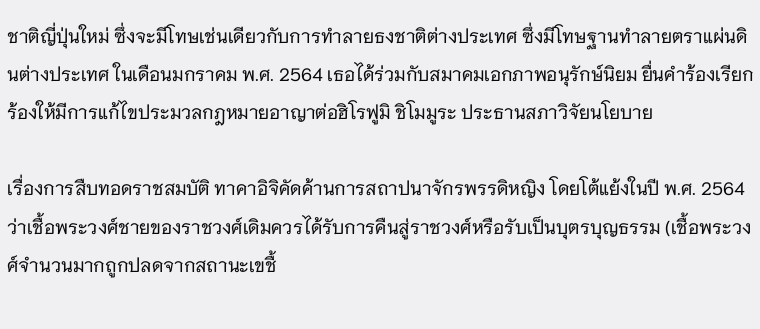ชาติญี่ปุ่นใหม่ ซึ่งจะมีโทษเช่นเดียวกับการทำลายธงชาติต่างประเทศ ซึ่งมีโทษฐานทำลายตราแผ่นดินต่างประเทศ ในเดือนมกราคม พ.ศ. 2564 เธอได้ร่วมกับสมาคมเอกภาพอนุรักษ์นิยม ยื่นคำร้องเรียกร้องให้มีการแก้ไขประมวลกฎหมายอาญาต่อฮิโรฟูมิ ชิโมมูระ ประธานสภาวิจัยนโยบาย

เรื่องการสืบทอดราชสมบัติ ทาคาอิจิคัดค้านการสถาปนาจักรพรรดิหญิง โดยโต้แย้งในปี พ.ศ. 2564 ว่าเชื้อพระวงศ์ชายของราชวงศ์เดิมควรได้รับการคืนสู่ราชวงศ์หรือรับเป็นบุตรบุญธรรม (เชื้อพระวงศ์จำนวนมากถูกปลดจากสถานะเขชื้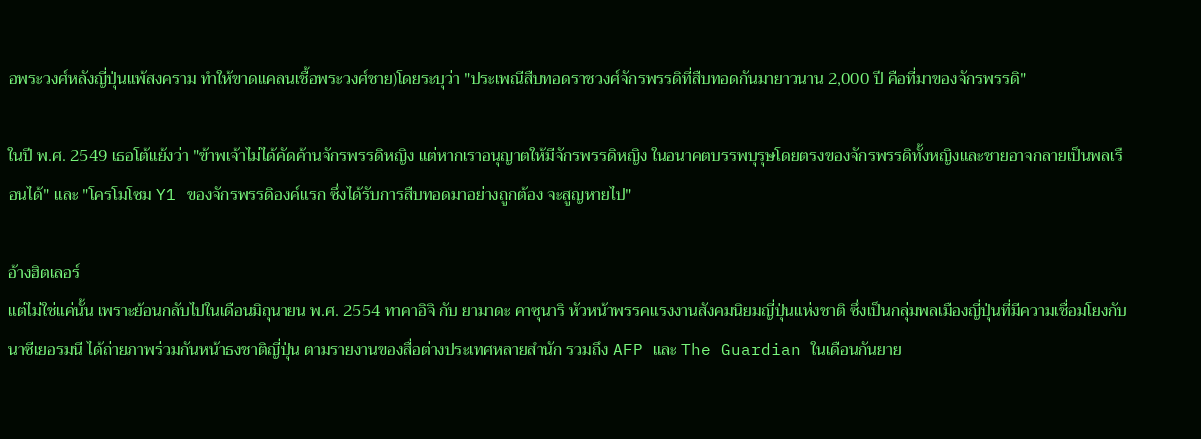อพระวงศ์หลังญี่ปุ่นแพ้สงคราม ทำให้ขาดแคลนเชื้อพระวงศ์ชาย)โดยระบุว่า "ประเพณีสืบทอดราชวงศ์จักรพรรดิที่สืบทอดกันมายาวนาน 2,000 ปี คือที่มาของจักรพรรดิ"

ในปี พ.ศ. 2549 เธอโต้แย้งว่า "ข้าพเจ้าไม่ได้คัดค้านจักรพรรดิหญิง แต่หากเราอนุญาตให้มีจักรพรรดิหญิง ในอนาคตบรรพบุรุษโดยตรงของจักรพรรดิทั้งหญิงและชายอาจกลายเป็นพลเรือนได้" และ "โครโมโซม Y1 ของจักรพรรดิองค์แรก ซึ่งได้รับการสืบทอดมาอย่างถูกต้อง จะสูญหายไป"

อ้างฮิตเลอร์
แต่ไม่ใช่แค่นั้น เพราะย้อนกลับไปในเดือนมิถุนายน พ.ศ. 2554 ทาคาอิจิ กับ ยามาดะ คาซุนาริ หัวหน้าพรรคแรงงานสังคมนิยมญี่ปุ่นแห่งชาติ ซึ่งเป็นกลุ่มพลเมืองญี่ปุ่นที่มีความเชื่อมโยงกับนาซีเยอรมนี ได้ถ่ายภาพร่วมกันหน้าธงชาติญี่ปุ่น ตามรายงานของสื่อต่างประเทศหลายสำนัก รวมถึง AFP และ The Guardian ในเดือนกันยาย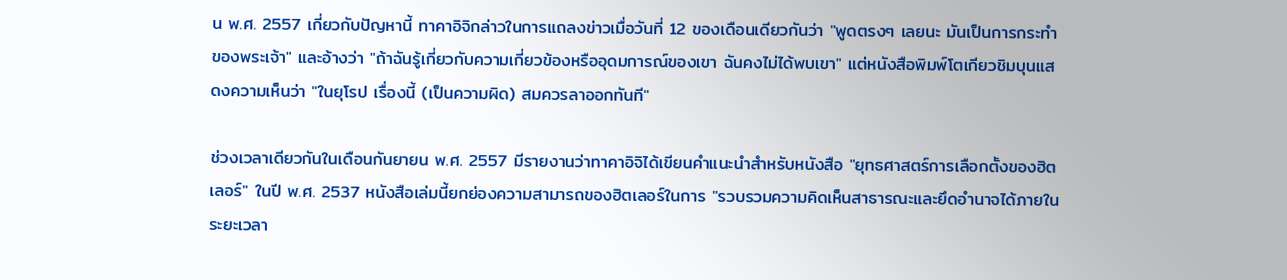น พ.ศ. 2557 เกี่ยวกับปัญหานี้ ทาคาอิจิกล่าวในการแถลงข่าวเมื่อวันที่ 12 ของเดือนเดียวกันว่า "พูดตรงๆ เลยนะ มันเป็นการกระทำของพระเจ้า" และอ้างว่า "ถ้าฉันรู้เกี่ยวกับความเกี่ยวข้องหรืออุดมการณ์ของเขา ฉันคงไม่ได้พบเขา" แต่หนังสือพิมพ์โตเกียวชิมบุนแสดงความเห็นว่า "ในยุโรป เรื่องนี้ (เป็นความผิด) สมควรลาออกทันที"

ช่วงเวลาเดียวกันในเดือนกันยายน พ.ศ. 2557 มีรายงานว่าทาคาอิจิได้เขียนคำแนะนำสำหรับหนังสือ "ยุทธศาสตร์การเลือกตั้งของฮิตเลอร์" ในปี พ.ศ. 2537 หนังสือเล่มนี้ยกย่องความสามารถของฮิตเลอร์ในการ "รวบรวมความคิดเห็นสาธารณะและยึดอำนาจได้ภายในระยะเวลา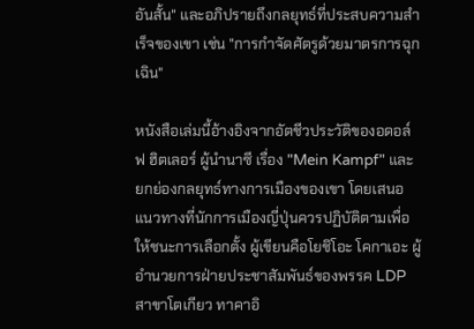อันสั้น" และอภิปรายถึงกลยุทธ์ที่ประสบความสำเร็จของเขา เช่น "การกำจัดศัตรูด้วยมาตรการฉุกเฉิน"

หนังสือเล่มนี้อ้างอิงจากอัตชีวประวัติของอดอล์ฟ ฮิตเลอร์ ผู้นำนาซี เรื่อง "Mein Kampf" และยกย่องกลยุทธ์ทางการเมืองของเขา โดยเสนอแนวทางที่นักการเมืองญี่ปุ่นควรปฏิบัติตามเพื่อให้ชนะการเลือกตั้ง ผู้เขียนคือโยชิโอะ โคกาเอะ ผู้อำนวยการฝ่ายประชาสัมพันธ์ของพรรค LDP สาขาโตเกียว ทาคาอิ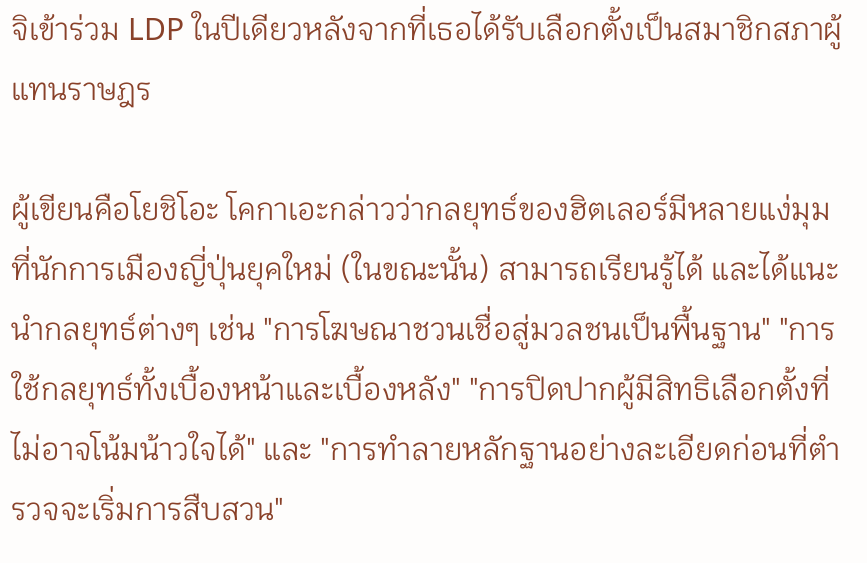จิเข้าร่วม LDP ในปีเดียวหลังจากที่เธอได้รับเลือกตั้งเป็นสมาชิกสภาผู้แทนราษฎร

ผู้เขียนคือโยชิโอะ โคกาเอะกล่าวว่ากลยุทธ์ของฮิตเลอร์มีหลายแง่มุมที่นักการเมืองญี่ปุ่นยุคใหม่ (ในขณะนั้น) สามารถเรียนรู้ได้ และได้แนะนำกลยุทธ์ต่างๆ เช่น "การโฆษณาชวนเชื่อสู่มวลชนเป็นพื้นฐาน" "การใช้กลยุทธ์ทั้งเบื้องหน้าและเบื้องหลัง" "การปิดปากผู้มีสิทธิเลือกตั้งที่ไม่อาจโน้มน้าวใจได้" และ "การทำลายหลักฐานอย่างละเอียดก่อนที่ตำรวจจะเริ่มการสืบสวน"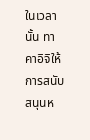ในเวลานั้น ทาคาอิจิให้การสนับสนุนห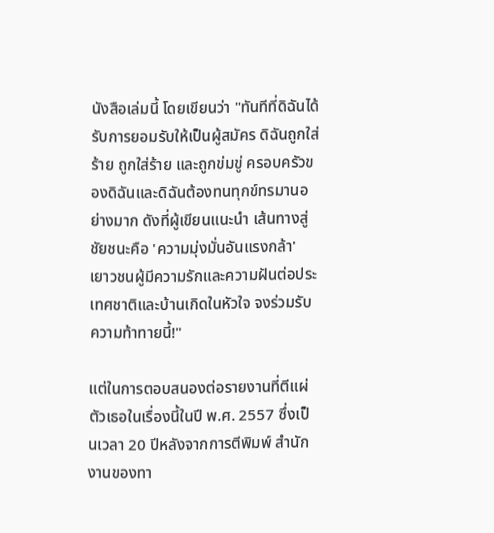นังสือเล่มนี้ โดยเขียนว่า "ทันทีที่ดิฉันได้รับการยอมรับให้เป็นผู้สมัคร ดิฉันถูกใส่ร้าย ถูกใส่ร้าย และถูกข่มขู่ ครอบครัวของดิฉันและดิฉันต้องทนทุกข์ทรมานอย่างมาก ดังที่ผู้เขียนแนะนำ เส้นทางสู่ชัยชนะคือ 'ความมุ่งมั่นอันแรงกล้า' เยาวชนผู้มีความรักและความฝันต่อประเทศชาติและบ้านเกิดในหัวใจ จงร่วมรับความท้าทายนี้!"

แต่ในการตอบสนองต่อรายงานที่ตีแผ่ตัวเธอในเรื่องนี้ในปี พ.ศ. 2557 ซึ่งเป็นเวลา 20 ปีหลังจากการตีพิมพ์ สำนักงานของทา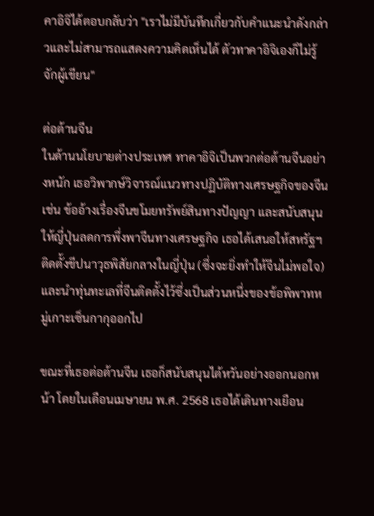คาอิจิได้ตอบกลับว่า "เราไม่มีบันทึกเกี่ยวกับคำแนะนำดังกล่าวและไม่สามารถแสดงความคิดเห็นได้ ตัวทาคาอิจิเองก็ไม่รู้จักผู้เขียน"

ต่อต้านจีน
ในด้านนโยบายต่างประเทศ ทาคาอิจิเป็นพวกต่อต้านจีนอย่างหนัก เธอวิพากษ์วิจารณ์แนวทางปฏิบัติทางเศรษฐกิจของจีน เช่น ข้ออ้างเรื่องจีนขโมยทรัพย์สินทางปัญญา และสนับสนุนให้ญี่ปุ่นลดการพึ่งพาจีนทางเศรษฐกิจ เธอได้เสนอให้สหรัฐฯ ติดตั้งขีปนาวุธพิสัยกลางในญี่ปุ่น (ซึ่งจะยิ่งทำให้จีนไม่พอใจ) และนำทุ่นทะเลที่จีนติดตั้งไว้ซึ่งเป็นส่วนหนึ่งของข้อพิพาทหมู่เกาะเซ็นกากุออกไป

ขณะที่เธอต่อต้านจีน เธอก็สนับสนุนไต้หวันอย่างออกนอกหน้า โดยในเดือนเมษายน พ.ศ. 2568 เธอได้เดินทางเยือน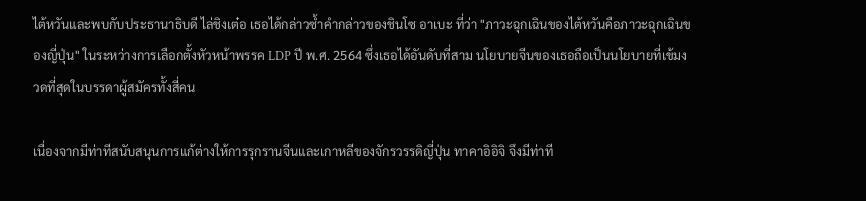ไต้หวันและพบกับประธานาธิบดี ไล่ชิงเต๋อ เธอได้กล่าวซ้ำคำกล่าวของชินโซ อาเบะ ที่ว่า "ภาวะฉุกเฉินของไต้หวันคือภาวะฉุกเฉินของญี่ปุ่น" ในระหว่างการเลือกตั้งหัวหน้าพรรค LDP ปี พ.ศ. 2564 ซึ่งเธอได้อันดับที่สาม นโยบายจีนของเธอถือเป็นนโยบายที่เข้มงวดที่สุดในบรรดาผู้สมัครทั้งสี่คน

เนื่องจากมีท่าทีสนับสนุนการแก้ต่างให้การรุกรานจีนและเกาหลีของจักรวรรดิญี่ปุ่น ทาคาอิอิจิ จึงมีท่าที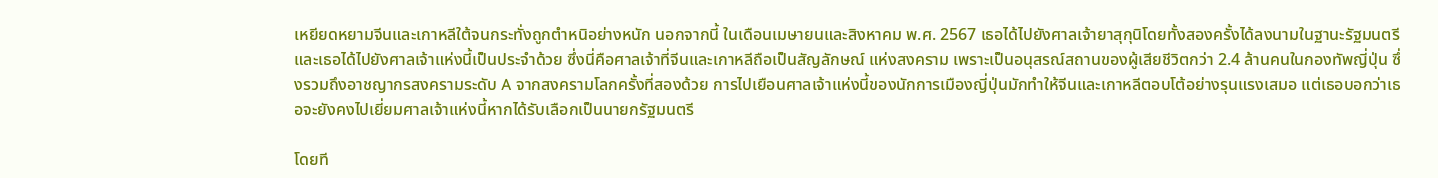เหยียดหยามจีนและเกาหลีใต้จนกระทั่งถูกตำหนิอย่างหนัก นอกจากนี้ ในเดือนเมษายนและสิงหาคม พ.ศ. 2567 เธอได้ไปยังศาลเจ้ายาสุกุนิโดยทั้งสองครั้งได้ลงนามในฐานะรัฐมนตรี และเธอได้ไปยังศาลเจ้าแห่งนี้เป็นประจำด้วย ซึ่งนี่คือศาลเจ้าที่จีนและเกาหลีถือเป็นสัญลักษณ์ แห่งสงคราม เพราะเป็นอนุสรณ์สถานของผู้เสียชีวิตกว่า 2.4 ล้านคนในกองทัพญี่ปุ่น ซึ่งรวมถึงอาชญากรสงครามระดับ A จากสงครามโลกครั้งที่สองด้วย การไปเยือนศาลเจ้าแห่งนี้ของนักการเมืองญี่ปุ่นมักทำให้จีนและเกาหลีตอบโต้อย่างรุนแรงเสมอ แต่เธอบอกว่าเธอจะยังคงไปเยี่ยมศาลเจ้าแห่งนี้หากได้รับเลือกเป็นนายกรัฐมนตรี

โดยที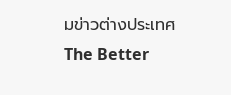มข่าวต่างประเทศ The Better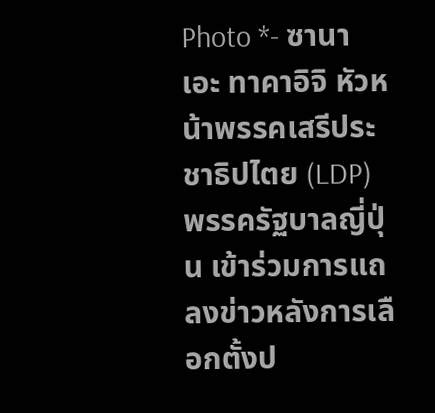Photo *- ซานาเอะ ทาคาอิจิ หัวหน้าพรรคเสรีประชาธิปไตย (LDP) พรรครัฐบาลญี่ปุ่น เข้าร่วมการแถลงข่าวหลังการเลือกตั้งป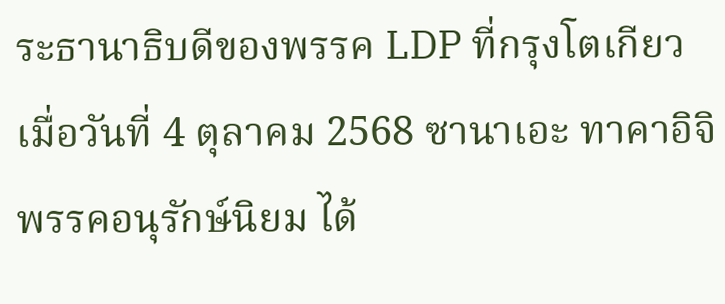ระธานาธิบดีของพรรค LDP ที่กรุงโตเกียว เมื่อวันที่ 4 ตุลาคม 2568 ซานาเอะ ทาคาอิจิ พรรคอนุรักษ์นิยม ได้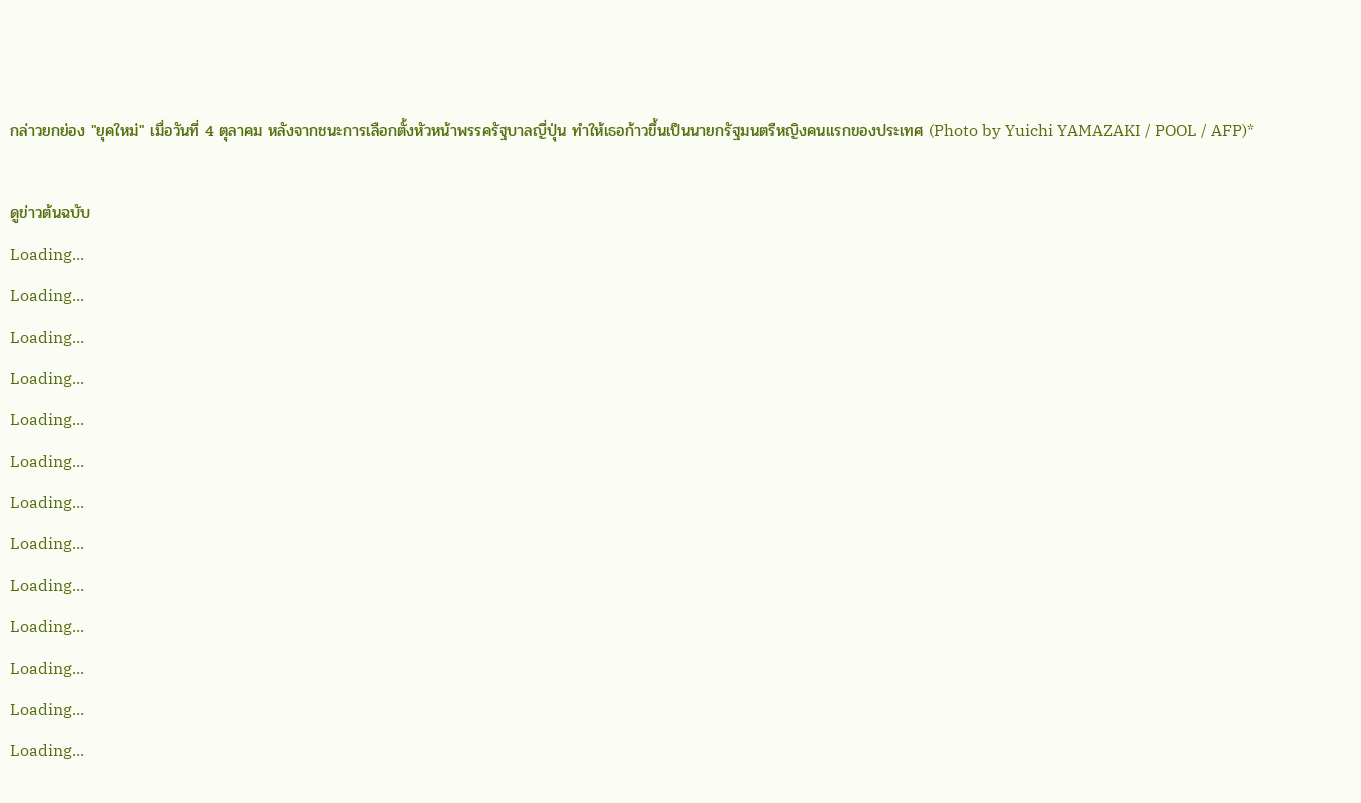กล่าวยกย่อง "ยุคใหม่" เมื่อวันที่ 4 ตุลาคม หลังจากชนะการเลือกตั้งหัวหน้าพรรครัฐบาลญี่ปุ่น ทำให้เธอก้าวขึ้นเป็นนายกรัฐมนตรีหญิงคนแรกของประเทศ (Photo by Yuichi YAMAZAKI / POOL / AFP)*

ดูข่าวต้นฉบับ
Loading...
Loading...
Loading...
Loading...
Loading...
Loading...
Loading...
Loading...
Loading...
Loading...
Loading...
Loading...
Loading...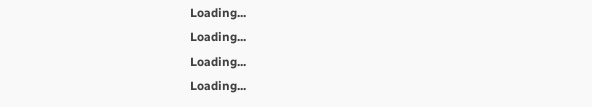Loading...
Loading...
Loading...
Loading...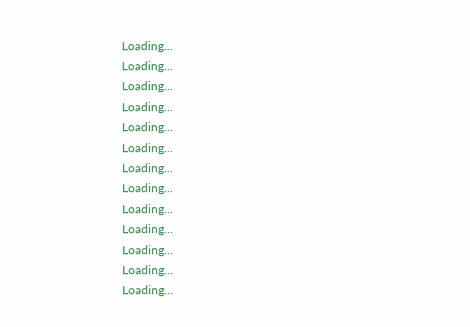Loading...
Loading...
Loading...
Loading...
Loading...
Loading...
Loading...
Loading...
Loading...
Loading...
Loading...
Loading...
Loading...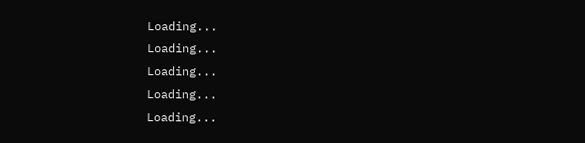Loading...
Loading...
Loading...
Loading...
Loading...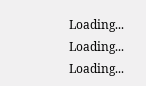Loading...
Loading...
Loading...